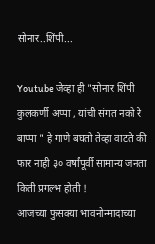सोनार..शिंपी...

Youtube जेव्हा ही "सोनार शिंपी कुलकर्णी अप्पा , यांची संगत नको रे बाप्पा " हे गाणे बघतो तेव्हा वाटते की फार नाही ३० वर्षांपूर्वी सामान्य जनता किती प्रगल्भ होती !
आजच्या फुसक्या भावनोन्मादाच्या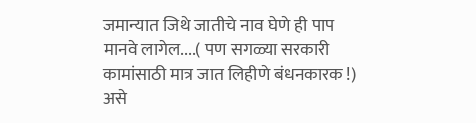जमान्यात जिथे जातीचे नाव घेणे ही पाप मानवे लागेल....( पण सगळ्या सरकारी कामांसाठी मात्र जात लिहीणे बंधनकारक !) असे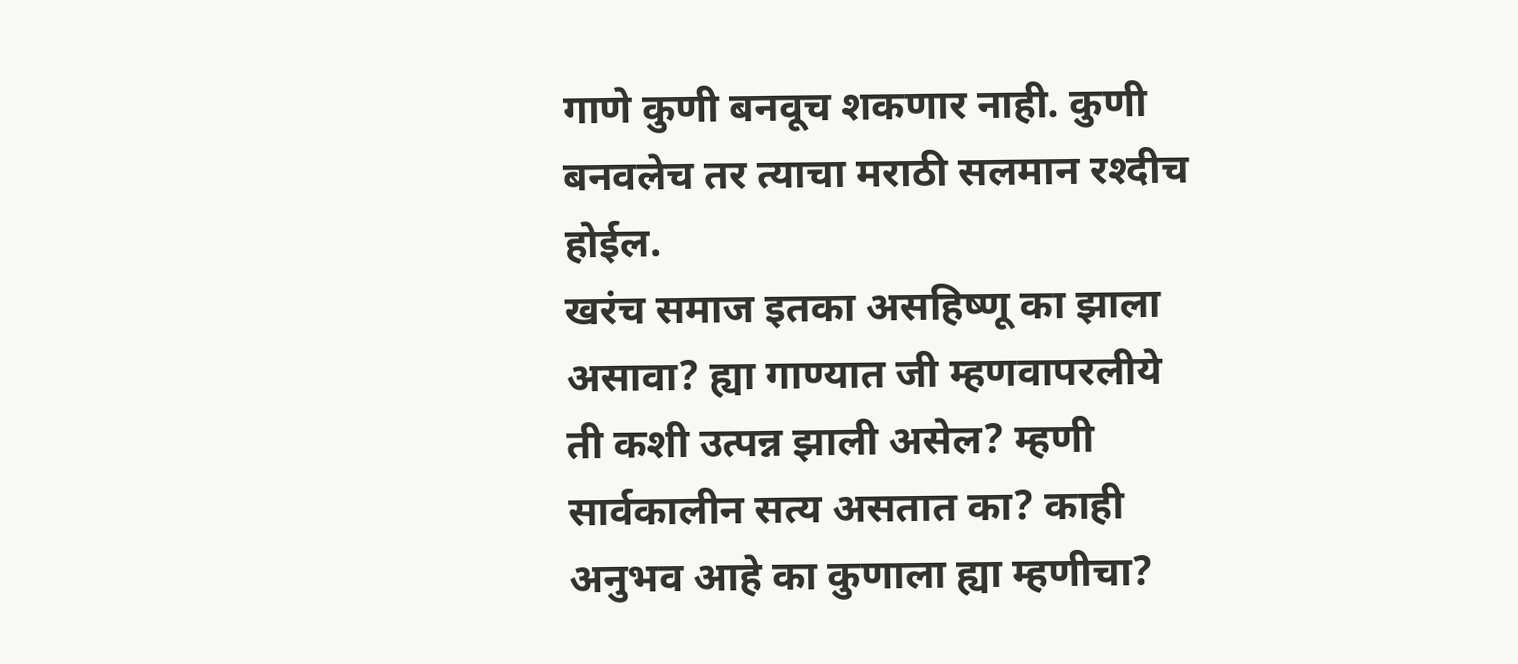गाणे कुणी बनवूच शकणार नाही. कुणी बनवलेच तर त्याचा मराठी सलमान रश्दीच होईल.
खरंच समाज इतका असहिष्णू का झाला असावा? ह्या गाण्यात जी म्हणवापरलीये ती कशी उत्पन्न झाली असेल? म्हणी सार्वकालीन सत्य असतात का? काही अनुभव आहे का कुणाला ह्या म्हणीचा?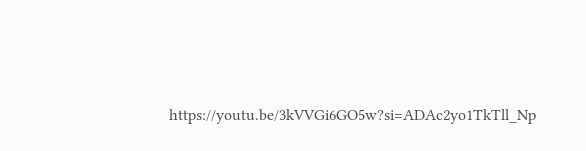https://youtu.be/3kVVGi6GO5w?si=ADAc2yo1TkTll_Np